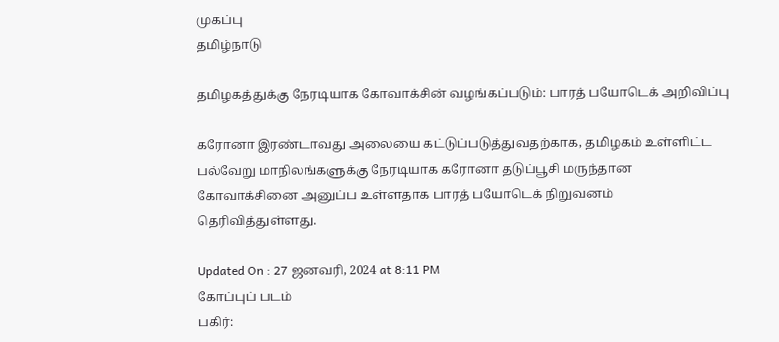முகப்பு
தமிழ்நாடு

தமிழகத்துக்கு நேரடியாக கோவாக்சின் வழங்கப்படும்: பாரத் பயோடெக் அறிவிப்பு

கரோனா இரண்டாவது அலையை கட்டுப்படுத்துவதற்காக, தமிழகம் உள்ளிட்ட பல்வேறு மாநிலங்களுக்கு நேரடியாக கரோனா தடுப்பூசி மருந்தான கோவாக்சினை அனுப்ப உள்ளதாக பாரத் பயோடெக் நிறுவனம் தெரிவித்துள்ளது.

Updated On : 27 ஜனவரி, 2024 at 8:11 PM
கோப்புப் படம்
பகிர்: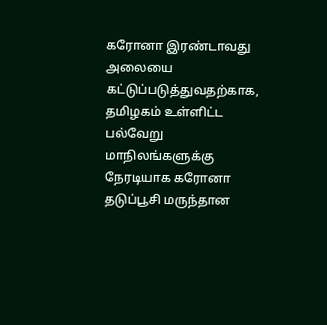கரோனா இரண்டாவது அலையை கட்டுப்படுத்துவதற்காக, தமிழகம் உள்ளிட்ட பல்வேறு மாநிலங்களுக்கு நேரடியாக கரோனா தடுப்பூசி மருந்தான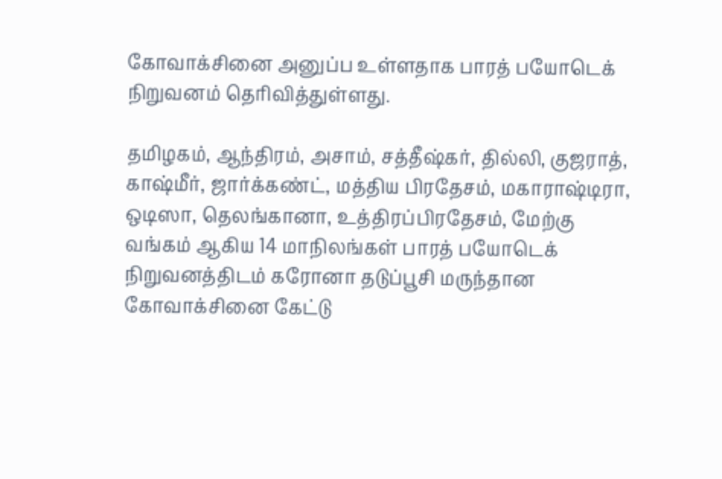கோவாக்சினை அனுப்ப உள்ளதாக பாரத் பயோடெக் நிறுவனம் தெரிவித்துள்ளது.

தமிழகம், ஆந்திரம், அசாம், சத்தீஷ்கர், தில்லி, குஜராத், காஷ்மீர், ஜார்க்கண்ட், மத்திய பிரதேசம், மகாராஷ்டிரா, ஒடிஸா, தெலங்கானா, உத்திரப்பிரதேசம், மேற்கு வங்கம் ஆகிய 14 மாநிலங்கள் பாரத் பயோடெக் நிறுவனத்திடம் கரோனா தடுப்பூசி மருந்தான கோவாக்சினை கேட்டு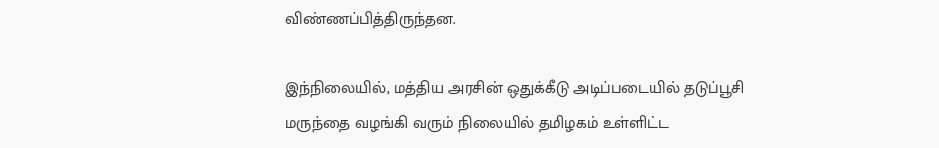விண்ணப்பித்திருந்தன.

இந்நிலையில், மத்திய அரசின் ஒதுக்கீடு அடிப்படையில் தடுப்பூசி மருந்தை வழங்கி வரும் நிலையில் தமிழகம் உள்ளிட்ட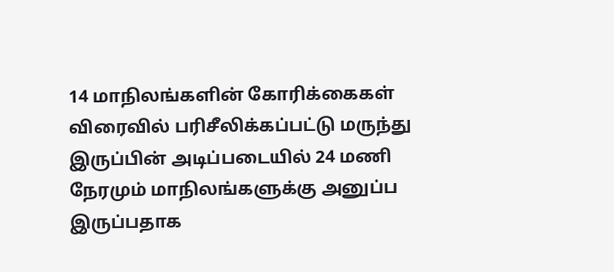14 மாநிலங்களின் கோரிக்கைகள் விரைவில் பரிசீலிக்கப்பட்டு மருந்து இருப்பின் அடிப்படையில் 24 மணி நேரமும் மாநிலங்களுக்கு அனுப்ப இருப்பதாக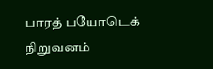பாரத் பயோடெக் நிறுவனம்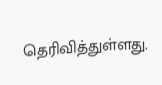தெரிவித்துள்ளது.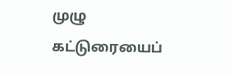முழு கட்டுரையைப்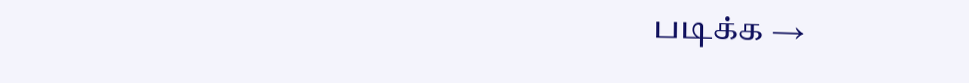படிக்க →